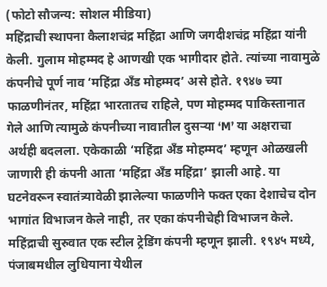(फोटो सौजन्य: सोशल मीडिया)
महिंद्राची स्थापना कैलाशचंद्र महिंद्रा आणि जगदीशचंद्र महिंद्रा यांनी केली. गुलाम मोहम्मद हे आणखी एक भागीदार होते. त्यांच्या नावामुळे कंपनीचे पूर्ण नाव ‘महिंद्रा अँड मोहम्मद’ असे होते. १९४७ च्या फाळणीनंतर, महिंद्रा भारतातच राहिले, पण मोहम्मद पाकिस्तानात गेले आणि त्यामुळे कंपनीच्या नावातील दुसऱ्या ‘M’ या अक्षराचा अर्थही बदलला. एकेकाळी ‘महिंद्रा अँड मोहम्मद’ म्हणून ओळखली जाणारी ही कंपनी आता ‘महिंद्रा अँड महिंद्रा’ झाली आहे. या घटनेवरून स्वातंत्र्यावेळी झालेल्या फाळणीने फक्त एका देशाचेच दोन भागांत विभाजन केले नाही, तर एका कंपनीचेही विभाजन केले.
महिंद्राची सुरुवात एक स्टील ट्रेडिंग कंपनी म्हणून झाली. १९४५ मध्ये, पंजाबमधील लुधियाना येथील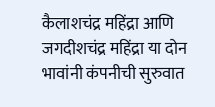कैलाशचंद्र महिंद्रा आणि जगदीशचंद्र महिंद्रा या दोन भावांनी कंपनीची सुरुवात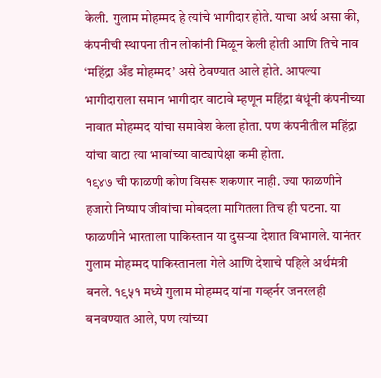केली. गुलाम मोहम्मद हे त्यांचे भागीदार होते. याचा अर्थ असा की, कंपनीची स्थापना तीन लोकांनी मिळून केली होती आणि तिचे नाव ‘महिंद्रा अँड मोहम्मद’ असे ठेवण्यात आले होते. आपल्या भागीदाराला समान भागीदार वाटावे म्हणून महिंद्रा बंधूंनी कंपनीच्या नावात मोहम्मद यांचा समावेश केला होता. पण कंपनीतील महिंद्रा यांचा वाटा त्या भावांच्या वाट्यापेक्षा कमी होता.
१९४७ ची फाळणी कोण विसरू शकणार नाही. ज्या फाळणीने हजारो निष्पाप जीवांचा मोबदला मागितला तिच ही घटना. या फाळणीने भारताला पाकिस्तान या दुसऱ्या देशात विभागले. यानंतर गुलाम मोहम्मद पाकिस्तानला गेले आणि देशाचे पहिले अर्थमंत्री बनले. १९५१ मध्ये गुलाम मोहम्मद यांना गव्हर्नर जनरलही बनवण्यात आले, पण त्यांच्या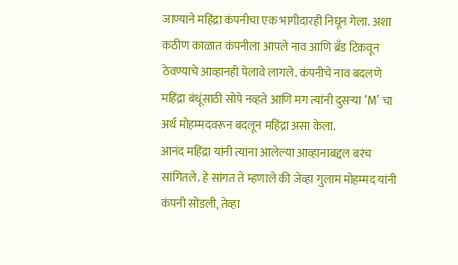जाण्याने महिंद्रा कंपनीचा एक भागीदारही निघून गेला. अशा कठीण काळात कंपनीला आपले नाव आणि ब्रँड टिकवून ठेवण्याचे आव्हानही पेलावे लागले. कंपनीचे नाव बदलणे महिंद्रा बंधूंसाठी सोपे नव्हते आणि मग त्यांनी दुसऱ्या ‘M’ चा अर्थ मोहम्मदवरून बदलून महिंद्रा असा केला.
आनंद महिंद्रा यांनी त्यांना आलेल्या आव्हानाबद्दल बरंच सांगितले. हे सांगत ते म्हणाले की जेव्हा गुलाम मोहम्मद यांनी कंपनी सोडली, तेव्हा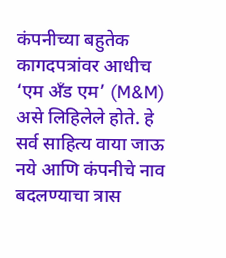कंपनीच्या बहुतेक कागदपत्रांवर आधीच ‘एम अँड एम’ (M&M) असे लिहिलेले होते. हे सर्व साहित्य वाया जाऊ नये आणि कंपनीचे नाव बदलण्याचा त्रास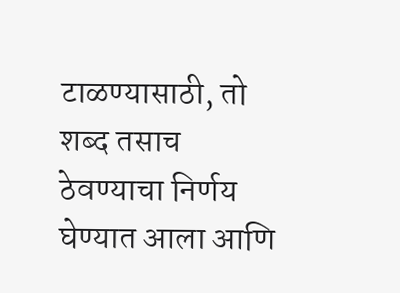टाळण्यासाठी, तो शब्द तसाच ठेवण्याचा निर्णय घेण्यात आला आणि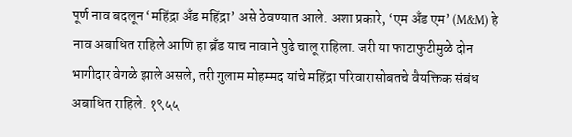पूर्ण नाव बदलून ‘महिंद्रा अँड महिंद्रा’ असे ठेवण्यात आले. अशा प्रकारे, ‘एम अँड एम’ (M&M) हे नाव अबाधित राहिले आणि हा ब्रँड याच नावाने पुढे चालू राहिला. जरी या फाटाफुटीमुळे दोन भागीदार वेगळे झाले असले, तरी गुलाम मोहम्मद यांचे महिंद्रा परिवारासोबतचे वैयक्तिक संबंध अबाधित राहिले. १९५५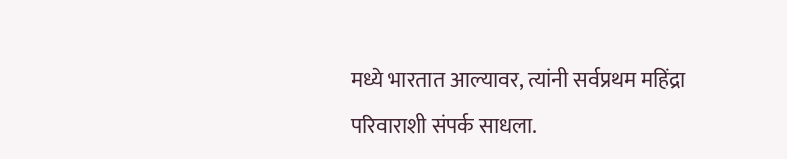मध्ये भारतात आल्यावर, त्यांनी सर्वप्रथम महिंद्रा परिवाराशी संपर्क साधला.